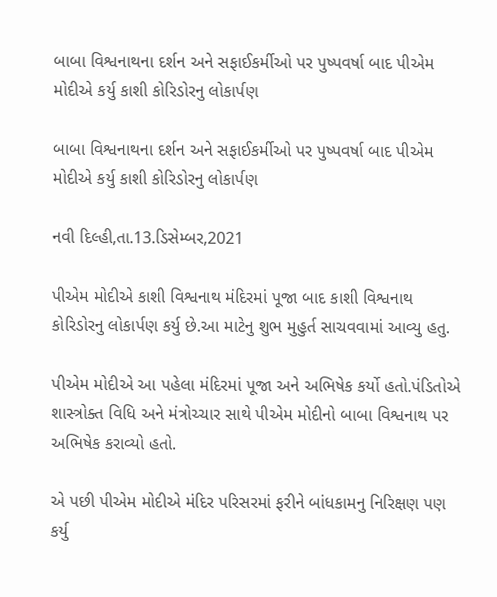બાબા વિશ્વનાથના દર્શન અને સફાઈકર્મીઓ પર પુષ્પવર્ષા બાદ પીએમ મોદીએ કર્યુ કાશી કોરિડોરનુ લોકાર્પણ

બાબા વિશ્વનાથના દર્શન અને સફાઈકર્મીઓ પર પુષ્પવર્ષા બાદ પીએમ મોદીએ કર્યુ કાશી કોરિડોરનુ લોકાર્પણ

નવી દિલ્હી,તા.13.ડિસેમ્બર,2021

પીએમ મોદીએ કાશી વિશ્વનાથ મંદિરમાં પૂજા બાદ કાશી વિશ્વનાથ કોરિડોરનુ લોકાર્પણ કર્યુ છે.આ માટેનુ શુભ મુહુર્ત સાચવવામાં આવ્યુ હતુ.

પીએમ મોદીએ આ પહેલા મંદિરમાં પૂજા અને અભિષેક કર્યો હતો.પંડિતોએ શાસ્ત્રોક્ત વિધિ અને મંત્રોચ્ચાર સાથે પીએમ મોદીનો બાબા વિશ્વનાથ પર અભિષેક કરાવ્યો હતો.

એ પછી પીએમ મોદીએ મંદિર પરિસરમાં ફરીને બાંધકામનુ નિરિક્ષણ પણ કર્યુ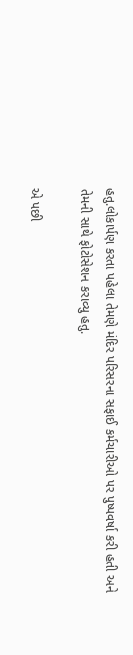હતુ.લોકાર્પણ કરતા પહેલા તેમણે મંદિર પરિસરના સફાઈ કર્મચારીઓ પર પુષ્પવર્ષા કરી હતી અને તેમની સાથે ફોટોસેશન કરાવ્યુ હતુ.

એ પછી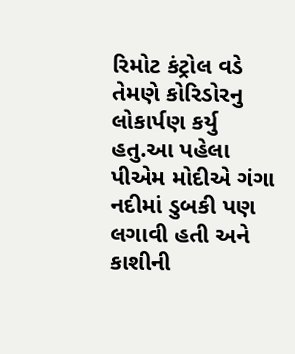રિમોટ કંટ્રોલ વડે તેમણે કોરિડોરનુ લોકાર્પણ કર્યુ હતુ.આ પહેલા પીએમ મોદીએ ગંગા નદીમાં ડુબકી પણ લગાવી હતી અને કાશીની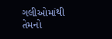ગલીઓમાંથી તેમનો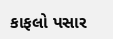કાફલો પસાર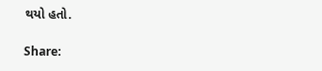થયો હતો.

Share: